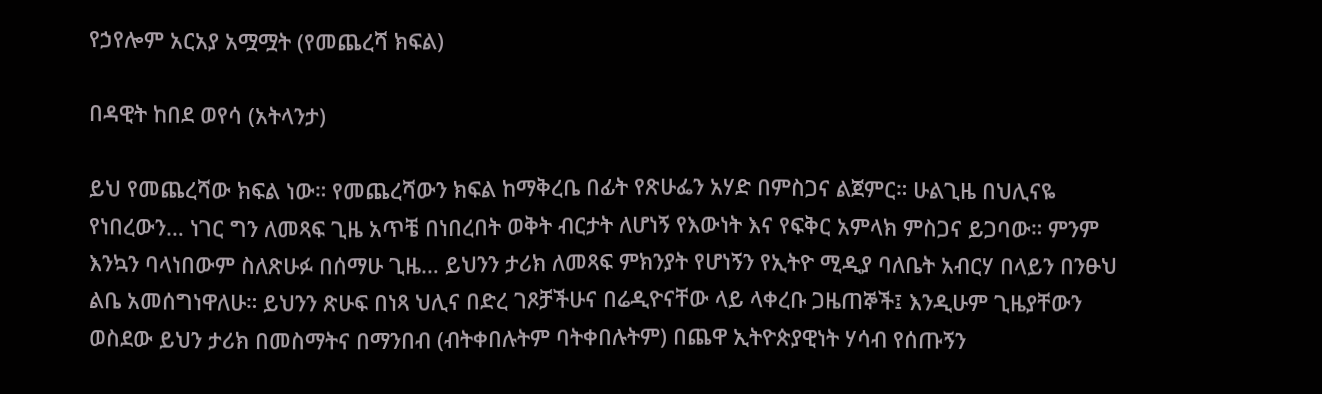የኃየሎም አርአያ አሟሟት (የመጨረሻ ክፍል)

በዳዊት ከበደ ወየሳ (አትላንታ)

ይህ የመጨረሻው ክፍል ነው። የመጨረሻውን ክፍል ከማቅረቤ በፊት የጽሁፌን አሃድ በምስጋና ልጀምር። ሁልጊዜ በህሊናዬ የነበረውን… ነገር ግን ለመጻፍ ጊዜ አጥቼ በነበረበት ወቅት ብርታት ለሆነኝ የእውነት እና የፍቅር አምላክ ምስጋና ይጋባው። ምንም እንኳን ባላነበውም ስለጽሁፉ በሰማሁ ጊዜ… ይህንን ታሪክ ለመጻፍ ምክንያት የሆነኝን የኢትዮ ሚዲያ ባለቤት አብርሃ በላይን በንፁህ ልቤ አመሰግነዋለሁ። ይህንን ጽሁፍ በነጻ ህሊና በድረ ገጾቻችሁና በሬዲዮናቸው ላይ ላቀረቡ ጋዜጠኞች፤ እንዲሁም ጊዜያቸውን ወስደው ይህን ታሪክ በመስማትና በማንበብ (ብትቀበሉትም ባትቀበሉትም) በጨዋ ኢትዮጵያዊነት ሃሳብ የሰጡኝን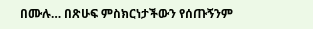በሙሉ… በጽሁፍ ምስክርነታችውን የሰጡኝንም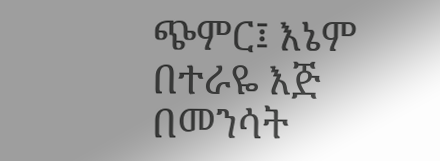ጭምር፤ እኔም በተራዬ እጅ በመንሳት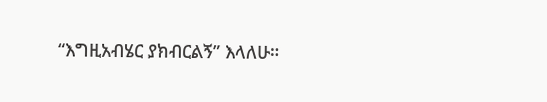“እግዚአብሄር ያክብርልኝ” እላለሁ።